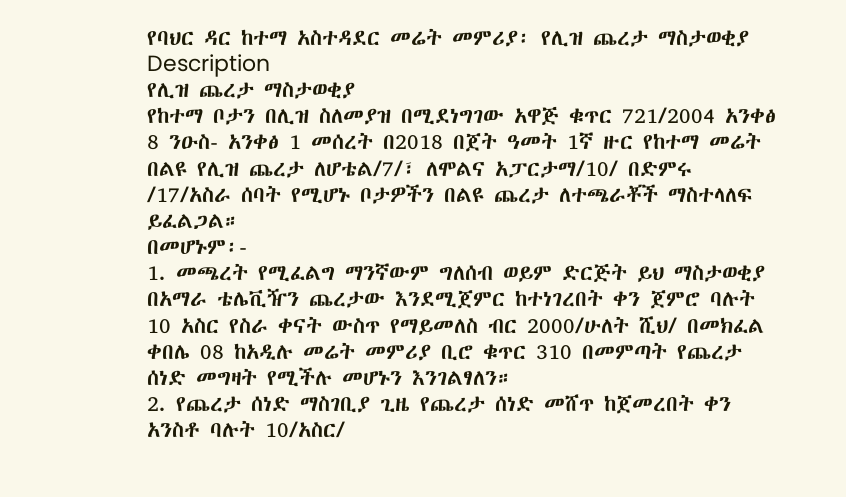የባህር ዳር ከተማ አስተዳደር መሬት መምሪያ፡ የሊዝ ጨረታ ማስታወቂያ
Description
የሊዝ ጨረታ ማስታወቂያ
የከተማ ቦታን በሊዝ ስለመያዝ በሚደነግገው አዋጅ ቁጥር 721/2004 አንቀፅ 8 ንዑስ- አንቀፅ 1 መሰረት በ2018 በጀት ዓመት 1ኛ ዙር የከተማ መሬት በልዩ የሊዝ ጨረታ ለሆቴል/7/፣ ለሞልና አፓርታማ/10/ በድምሩ /17/አስራ ሰባት የሚሆኑ ቦታዎችን በልዩ ጨረታ ለተጫራቾች ማስተላለፍ ይፈልጋል።
በመሆኑም፡-
1. መጫረት የሚፈልግ ማንኛውም ግለሰብ ወይም ድርጅት ይህ ማስታወቂያ በአማራ ቴሌቪዥን ጨረታው እንደሚጀምር ከተነገረበት ቀን ጀምሮ ባሉት 10 አስር የስራ ቀናት ውስጥ የማይመለስ ብር 2000/ሁለት ሺህ/ በመክፈል ቀበሌ 08 ከአዲሉ መሬት መምሪያ ቢሮ ቁጥር 310 በመምጣት የጨረታ ሰነድ መግዛት የሚችሉ መሆኑን እንገልፃለን።
2. የጨረታ ሰነድ ማስገቢያ ጊዜ የጨረታ ሰነድ መሸጥ ከጀመረበት ቀን አንስቶ ባሉት 10/አስር/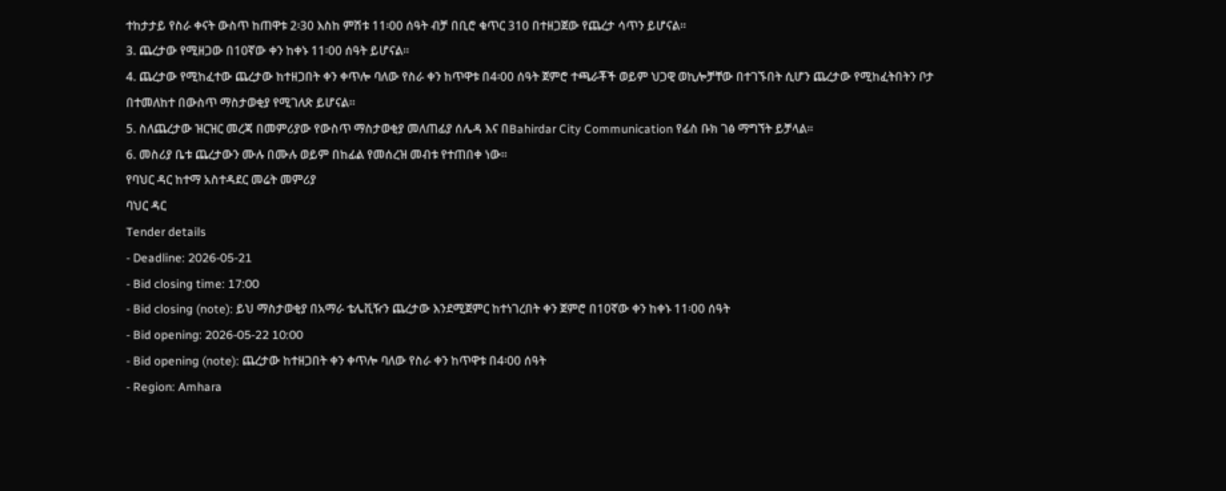ተከታታይ የስራ ቀናት ውስጥ ከጠዋቱ 2፡30 እስከ ምሽቱ 11፡00 ሰዓት ብቻ በቢሮ ቁጥር 310 በተዘጋጀው የጨረታ ሳጥን ይሆናል።
3. ጨረታው የሚዘጋው በ10ኛው ቀን ከቀኑ 11፡00 ሰዓት ይሆናል።
4. ጨረታው የሚከፈተው ጨረታው ከተዘጋበት ቀን ቀጥሎ ባለው የስራ ቀን ከጥዋቱ በ4፡00 ሰዓት ጀምሮ ተጫራቾች ወይም ህጋዊ ወኪሎቻቸው በተገኙበት ሲሆን ጨረታው የሚከፈትበትን ቦታ በተመለከተ በውስጥ ማስታወቂያ የሚገለጽ ይሆናል።
5. ስለጨረታው ዝርዝር መረጃ በመምሪያው የውስጥ ማስታወቂያ መለጠፊያ ሰሌዳ እና በBahirdar City Communication የፊስ ቡክ ገፅ ማግኘት ይቻላል።
6. መስሪያ ቤቱ ጨረታውን ሙሉ በሙሉ ወይም በከፊል የመሰረዝ መብቱ የተጠበቀ ነው።
የባህር ዳር ከተማ አስተዳደር መሬት መምሪያ
ባህር ዳር
Tender details
- Deadline: 2026-05-21
- Bid closing time: 17:00
- Bid closing (note): ይህ ማስታወቂያ በአማራ ቴሌቪዥን ጨረታው እንደሚጀምር ከተነገረበት ቀን ጀምሮ በ10ኛው ቀን ከቀኑ 11፡00 ሰዓት
- Bid opening: 2026-05-22 10:00
- Bid opening (note): ጨረታው ከተዘጋበት ቀን ቀጥሎ ባለው የስራ ቀን ከጥዋቱ በ4፡00 ሰዓት
- Region: Amhara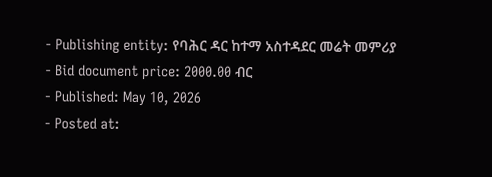- Publishing entity: የባሕር ዳር ከተማ አስተዳደር መሬት መምሪያ
- Bid document price: 2000.00 ብር
- Published: May 10, 2026
- Posted at: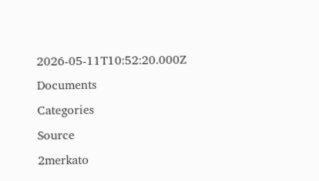2026-05-11T10:52:20.000Z
Documents
Categories
Source
2merkato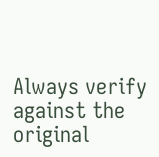Always verify against the original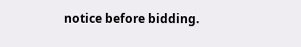notice before bidding.